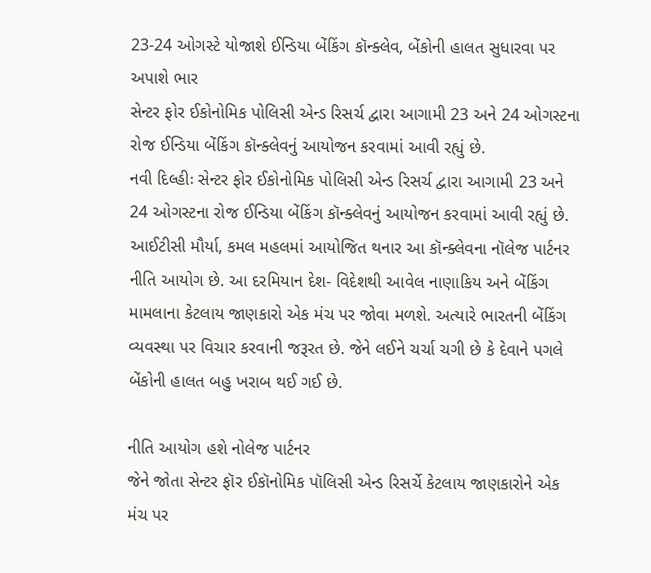23-24 ઓગસ્ટે યોજાશે ઈન્ડિયા બેંકિંગ કૉન્ક્લેવ, બેંકોની હાલત સુધારવા પર અપાશે ભાર
સેન્ટર ફોર ઈકોનોમિક પોલિસી એન્ડ રિસર્ચ દ્વારા આગામી 23 અને 24 ઓગસ્ટના રોજ ઈન્ડિયા બેંકિંગ કૉન્ક્લેવનું આયોજન કરવામાં આવી રહ્યું છે.
નવી દિલ્હીઃ સેન્ટર ફોર ઈકોનોમિક પોલિસી એન્ડ રિસર્ચ દ્વારા આગામી 23 અને 24 ઓગસ્ટના રોજ ઈન્ડિયા બેંકિંગ કૉન્ક્લેવનું આયોજન કરવામાં આવી રહ્યું છે. આઈટીસી મૌર્યા, કમલ મહલમાં આયોજિત થનાર આ કૉન્ક્લેવના નૉલેજ પાર્ટનર નીતિ આયોગ છે. આ દરમિયાન દેશ- વિદેશથી આવેલ નાણાકિય અને બેંકિંગ મામલાના કેટલાય જાણકારો એક મંચ પર જોવા મળશે. અત્યારે ભારતની બેંકિંગ વ્યવસ્થા પર વિચાર કરવાની જરૂરત છે. જેને લઈને ચર્ચા ચગી છે કે દેવાને પગલે બેંકોની હાલત બહુ ખરાબ થઈ ગઈ છે.

નીતિ આયોગ હશે નોલેજ પાર્ટનર
જેને જોતા સેન્ટર ફૉર ઈકૉનોમિક પૉલિસી એન્ડ રિસર્ચે કેટલાય જાણકારોને એક મંચ પર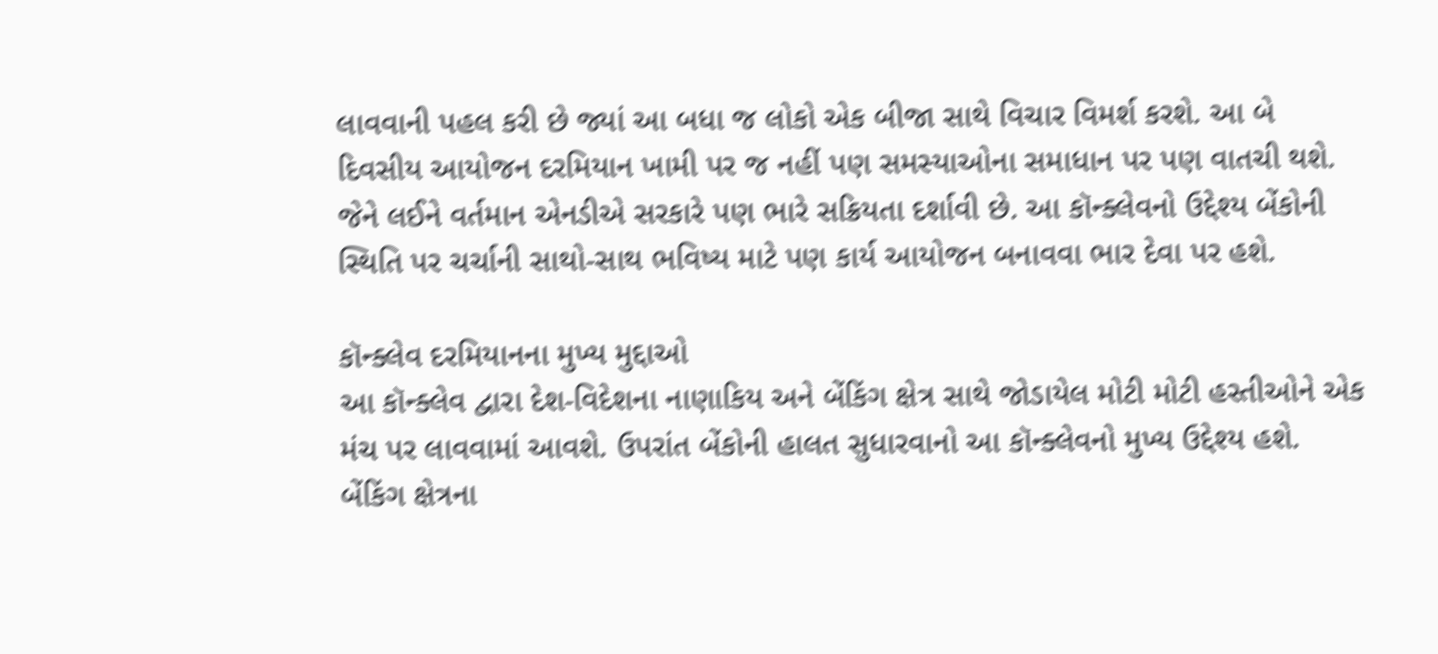લાવવાની પહલ કરી છે જ્યાં આ બધા જ લોકો એક બીજા સાથે વિચાર વિમર્શ કરશે. આ બે દિવસીય આયોજન દરમિયાન ખામી પર જ નહીં પણ સમસ્યાઓના સમાધાન પર પણ વાતચી થશે. જેને લઈને વર્તમાન એનડીએ સરકારે પણ ભારે સક્રિયતા દર્શાવી છે. આ કૉન્ક્લેવનો ઉદ્દેશ્ય બેંકોની સ્થિતિ પર ચર્ચાની સાથો-સાથ ભવિષ્ય માટે પણ કાર્ય આયોજન બનાવવા ભાર દેવા પર હશે.

કૉન્ક્લેવ દરમિયાનના મુખ્ય મુદ્દાઓ
આ કૉન્ક્લેવ દ્વારા દેશ-વિદેશના નાણાકિય અને બેંકિંગ ક્ષેત્ર સાથે જોડાયેલ મોટી મોટી હસ્તીઓને એક મંચ પર લાવવામાં આવશે. ઉપરાંત બેંકોની હાલત સુધારવાનો આ કૉન્ક્લેવનો મુખ્ય ઉદ્દેશ્ય હશે. બેંકિંગ ક્ષેત્રના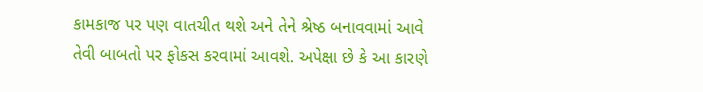કામકાજ પર પણ વાતચીત થશે અને તેને શ્રેષ્ઠ બનાવવામાં આવે તેવી બાબતો પર ફોકસ કરવામાં આવશે. અપેક્ષા છે કે આ કારણે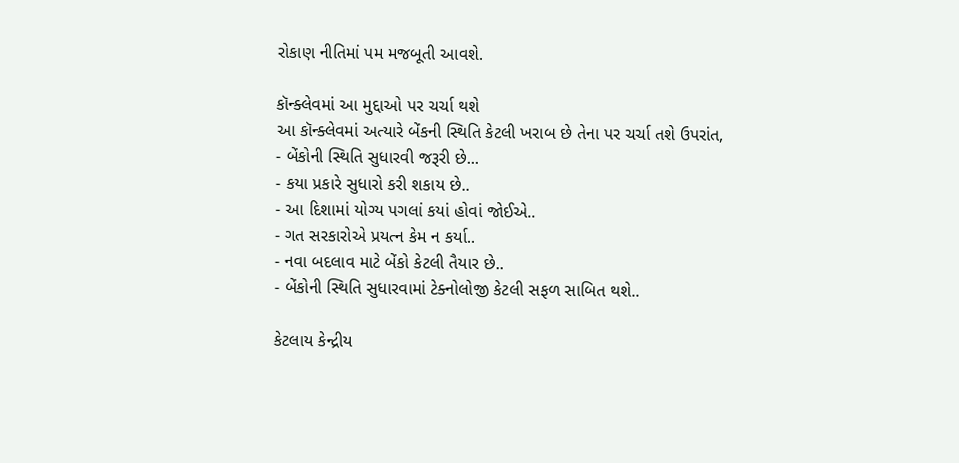રોકાણ નીતિમાં પમ મજબૂતી આવશે.

કૉન્ક્લેવમાં આ મુદ્દાઓ પર ચર્ચા થશે
આ કૉન્ક્લેવમાં અત્યારે બેંકની સ્થિતિ કેટલી ખરાબ છે તેના પર ચર્ચા તશે ઉપરાંત,
- બેંકોની સ્થિતિ સુધારવી જરૂરી છે...
- કયા પ્રકારે સુધારો કરી શકાય છે..
- આ દિશામાં યોગ્ય પગલાં કયાં હોવાં જોઈએ..
- ગત સરકારોએ પ્રયત્ન કેમ ન કર્યા..
- નવા બદલાવ માટે બેંકો કેટલી તૈયાર છે..
- બેંકોની સ્થિતિ સુધારવામાં ટેક્નોલોજી કેટલી સફળ સાબિત થશે..

કેટલાય કેન્દ્રીય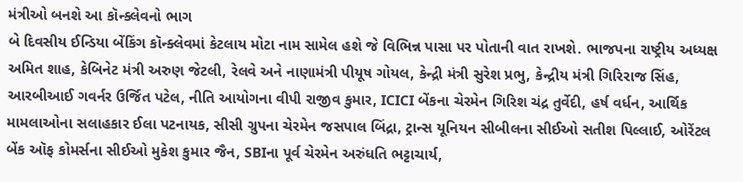મંત્રીઓ બનશે આ કૉન્ક્લેવનો ભાગ
બે દિવસીય ઈન્ડિયા બેંકિંગ કૉન્ક્લેવમાં કેટલાય મોટા નામ સામેલ હશે જે વિભિન્ન પાસા પર પોતાની વાત રાખશે. ભાજપના રાષ્ટ્રીય અધ્યક્ષ અમિત શાહ, કેબિનેટ મંત્રી અરુણ જેટલી, રેલવે અને નાણામંત્રી પીયૂષ ગોયલ, કેન્દ્રી મંત્રી સુરેશ પ્રભુ, કેન્દ્રીય મંત્રી ગિરિરાજ સિંહ, આરબીઆઈ ગવર્નર ઉર્જિત પટેલ, નીતિ આયોગના વીપી રાજીવ કુમાર, ICICI બેંકના ચેરમેન ગિરિશ ચંદ્ર તુર્વેદી, હર્ષ વર્ધન, આર્થિક મામલાઓના સલાહકાર ઈલા પટનાયક, સીસી ગ્રુપના ચેરમેન જસપાલ બિંદ્રા, ટ્રાન્સ યૂનિયન સીબીલના સીઈઓ સતીશ પિલ્લાઈ, ઓરેંટલ બેંક ઑફ કોમર્સના સીઈઓ મુકેશ કુમાર જૈન, SBIના પૂર્વ ચેરમેન અરુંધતિ ભટ્ટાચાર્ય,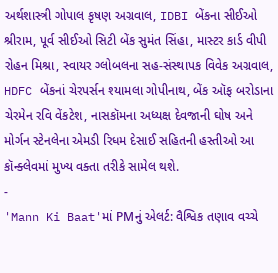અર્થશાસ્ત્રી ગોપાલ કૃષણ અગ્રવાલ, IDBI બેંકના સીઈઓ શ્રીરામ, પૂર્વ સીઈઓ સિટી બેંક સુમંત સિંહા, માસ્ટર કાર્ડ વીપી રોહન મિશ્રા, સ્વાયર ગ્લોબલના સહ-સંસ્થાપક વિવેક અગ્રવાલ, HDFC બેંકનાં ચેરપર્સન શ્યામલા ગોપીનાથ, બેંક ઑફ બરોડાના ચેરમેન રવિ વેંકટેશ, નાસકૉમના અધ્યક્ષ દેવજાની ઘોષ અને મોર્ગન સ્ટેનલેના એમડી રિધમ દેસાઈ સહિતની હસ્તીઓ આ કૉન્ક્લેવમાં મુખ્ય વક્તા તરીકે સામેલ થશે.
-
'Mann Ki Baat'માં PMનું એલર્ટ: વૈશ્વિક તણાવ વચ્ચે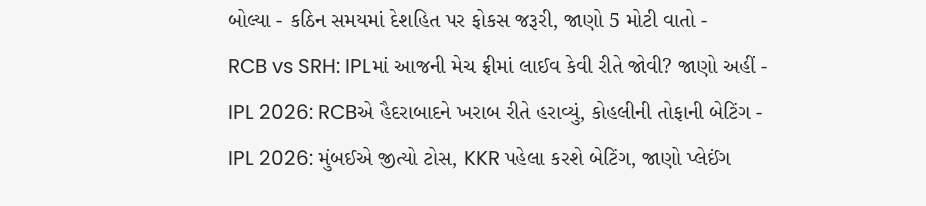બોલ્યા - કઠિન સમયમાં દેશહિત પર ફોકસ જરૂરી, જાણો 5 મોટી વાતો -
RCB vs SRH: IPLમાં આજની મેચ ફ્રીમાં લાઈવ કેવી રીતે જોવી? જાણો અહીં -
IPL 2026: RCBએ હૈદરાબાદને ખરાબ રીતે હરાવ્યું, કોહલીની તોફાની બેટિંગ -
IPL 2026: મુંબઈએ જીત્યો ટોસ, KKR પહેલા કરશે બેટિંગ, જાણો પ્લેઈંગ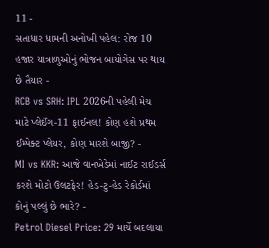11 -
સતાધાર ધામની અનોખી પહેલ: રોજ 10 હજાર યાત્રાળુઓનું ભોજન બાયોગેસ પર થાય છે તૈયાર -
RCB vs SRH: IPL 2026ની પહેલી મેચ માટે પ્લેઈંગ-11 ફાઈનલ! કોણ હશે પ્રથમ ઈમ્પેક્ટ પ્લેયર, કોણ મારશે બાજી? -
MI vs KKR: આજે વાનખેડેમાં નાઈટ રાઈડર્સ કરશે મોટો ઉલટફેર! હેડ-ટુ-હેડ રેકોર્ડમાં કોનું પલ્લું છે ભારે? -
Petrol Diesel Price: 29 માર્ચે બદલાયા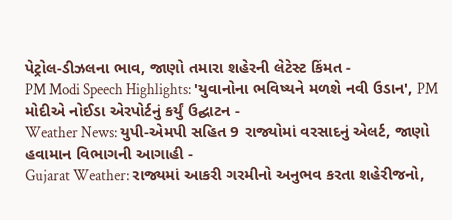પેટ્રોલ-ડીઝલના ભાવ, જાણો તમારા શહેરની લેટેસ્ટ કિંમત -
PM Modi Speech Highlights: 'યુવાનોના ભવિષ્યને મળશે નવી ઉડાન', PM મોદીએ નોઈડા એરપોર્ટનું કર્યું ઉદ્ઘાટન -
Weather News: યુપી-એમપી સહિત 9 રાજ્યોમાં વરસાદનું એલર્ટ, જાણો હવામાન વિભાગની આગાહી -
Gujarat Weather: રાજ્યમાં આકરી ગરમીનો અનુભવ કરતા શહેરીજનો,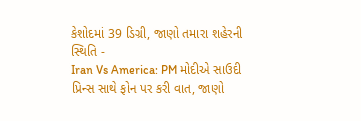કેશોદમાં 39 ડિગ્રી, જાણો તમારા શહેરની સ્થિતિ -
Iran Vs America: PM મોદીએ સાઉદી પ્રિન્સ સાથે ફોન પર કરી વાત, જાણો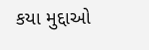કયા મુદ્દાઓ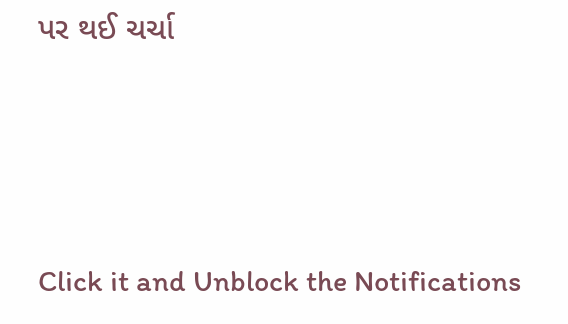પર થઈ ચર્ચા






Click it and Unblock the Notifications